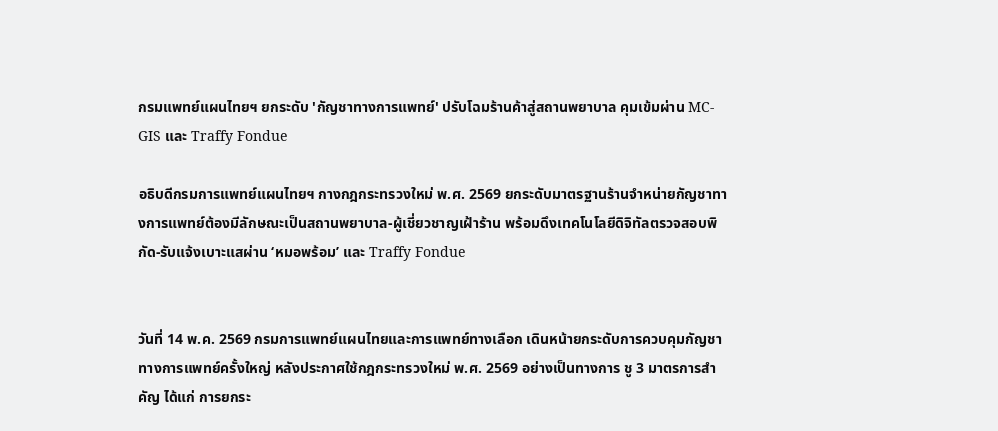กรมแพทย์แผนไทยฯ ยกระดับ 'กัญชาทางการแพทย์' ปรับโฉมร้านค้าสู่สถานพยาบาล คุมเข้มผ่าน MC-GIS และ Traffy Fondue

อธิบดีกรมการแพทย์แผนไทยฯ กางกฎกระทรวงใหม่ พ.ศ. 2569 ยกระดับมาตรฐานร้านจำหน่ายกัญชาทางการแพทย์ต้องมีลักษณะเป็นสถานพยาบาล-ผู้เชี่ยวชาญเฝ้าร้าน พร้อมดึงเทคโนโลยีดิจิทัลตรวจสอบพิกัด-รับแจ้งเบาะแสผ่าน ‘หมอพร้อม’ และ Traffy Fondue


วันที่ 14 พ.ค. 2569 กรมการแพทย์แผนไทยและการแพทย์ทางเลือก เดินหน้ายกระดับการควบคุมกัญชาทางการแพทย์ครั้งใหญ่ หลังประกาศใช้กฎกระทรวงใหม่ พ.ศ. 2569 อย่างเป็นทางการ ชู 3 มาตรการสำคัญ ได้แก่ การยกระ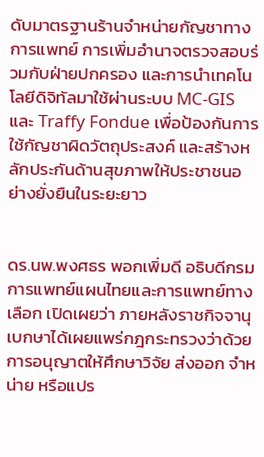ดับมาตรฐานร้านจำหน่ายกัญชาทางการแพทย์ การเพิ่มอำนาจตรวจสอบร่วมกับฝ่ายปกครอง และการนำเทคโนโลยีดิจิทัลมาใช้ผ่านระบบ MC-GIS และ Traffy Fondue เพื่อป้องกันการใช้กัญชาผิดวัตถุประสงค์ และสร้างหลักประกันด้านสุขภาพให้ประชาชนอย่างยั่งยืนในระยะยาว


ดร.นพ.พงศธร พอกเพิ่มดี อธิบดีกรมการแพทย์แผนไทยและการแพทย์ทางเลือก เปิดเผยว่า ภายหลังราชกิจจานุเบกษาได้เผยแพร่กฎกระทรวงว่าด้วยการอนุญาตให้ศึกษาวิจัย ส่งออก จำหน่าย หรือแปร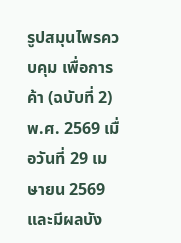รูปสมุนไพรควบคุม เพื่อการค้า (ฉบับที่ 2) พ.ศ. 2569 เมื่อวันที่ 29 เมษายน 2569 และมีผลบัง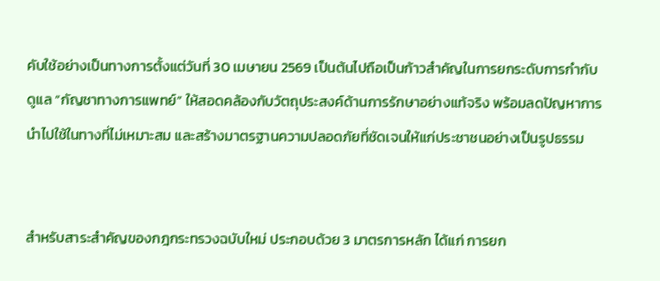คับใช้อย่างเป็นทางการตั้งแต่วันที่ 30 เมษายน 2569 เป็นต้นไปถือเป็นก้าวสำคัญในการยกระดับการกำกับดูแล “กัญชาทางการแพทย์” ให้สอดคล้องกับวัตถุประสงค์ด้านการรักษาอย่างแท้จริง พร้อมลดปัญหาการนำไปใช้ในทางที่ไม่เหมาะสม และสร้างมาตรฐานความปลอดภัยที่ชัดเจนให้แก่ประชาชนอย่างเป็นรูปธรรม


สำหรับสาระสำคัญของกฎกระทรวงฉบับใหม่ ประกอบด้วย 3 มาตรการหลัก ได้แก่ การยก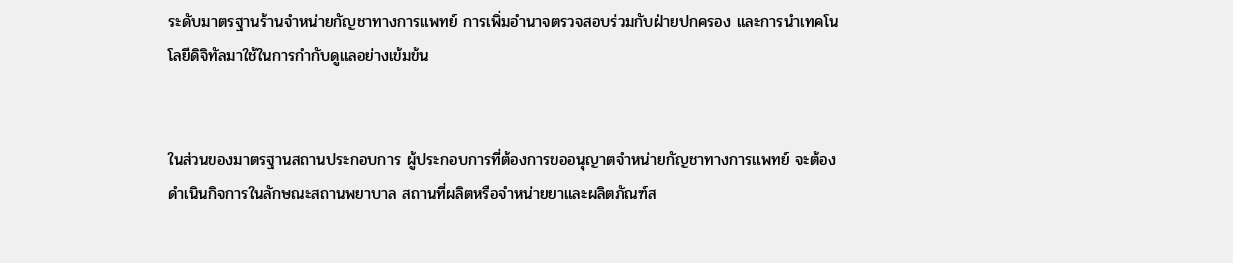ระดับมาตรฐานร้านจำหน่ายกัญชาทางการแพทย์ การเพิ่มอำนาจตรวจสอบร่วมกับฝ่ายปกครอง และการนำเทคโนโลยีดิจิทัลมาใช้ในการกำกับดูแลอย่างเข้มข้น


ในส่วนของมาตรฐานสถานประกอบการ ผู้ประกอบการที่ต้องการขออนุญาตจำหน่ายกัญชาทางการแพทย์ จะต้องดำเนินกิจการในลักษณะสถานพยาบาล สถานที่ผลิตหรือจำหน่ายยาและผลิตภัณฑ์ส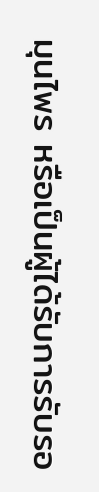มุนไพร หรือเป็นผู้ได้รับการรับรอ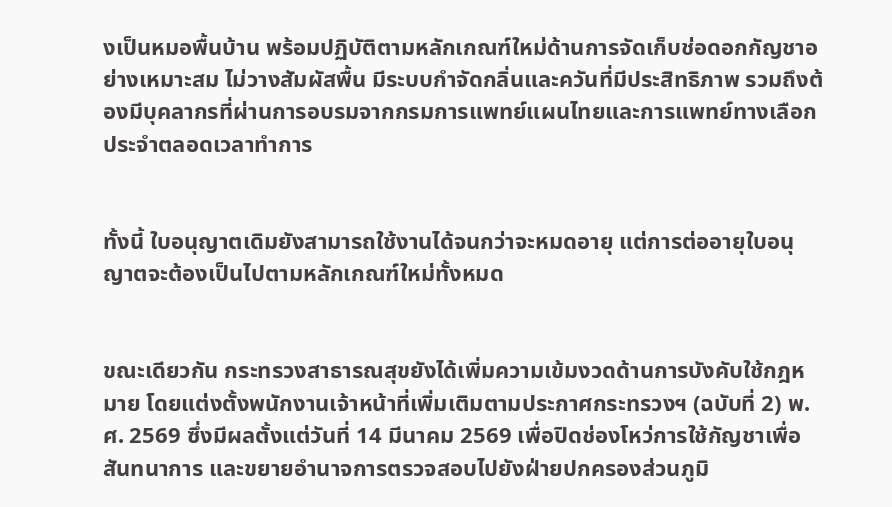งเป็นหมอพื้นบ้าน พร้อมปฏิบัติตามหลักเกณฑ์ใหม่ด้านการจัดเก็บช่อดอกกัญชาอย่างเหมาะสม ไม่วางสัมผัสพื้น มีระบบกำจัดกลิ่นและควันที่มีประสิทธิภาพ รวมถึงต้องมีบุคลากรที่ผ่านการอบรมจากกรมการแพทย์แผนไทยและการแพทย์ทางเลือกประจำตลอดเวลาทำการ


ทั้งนี้ ใบอนุญาตเดิมยังสามารถใช้งานได้จนกว่าจะหมดอายุ แต่การต่ออายุใบอนุญาตจะต้องเป็นไปตามหลักเกณฑ์ใหม่ทั้งหมด


ขณะเดียวกัน กระทรวงสาธารณสุขยังได้เพิ่มความเข้มงวดด้านการบังคับใช้กฎหมาย โดยแต่งตั้งพนักงานเจ้าหน้าที่เพิ่มเติมตามประกาศกระทรวงฯ (ฉบับที่ 2) พ.ศ. 2569 ซึ่งมีผลตั้งแต่วันที่ 14 มีนาคม 2569 เพื่อปิดช่องโหว่การใช้กัญชาเพื่อสันทนาการ และขยายอำนาจการตรวจสอบไปยังฝ่ายปกครองส่วนภูมิ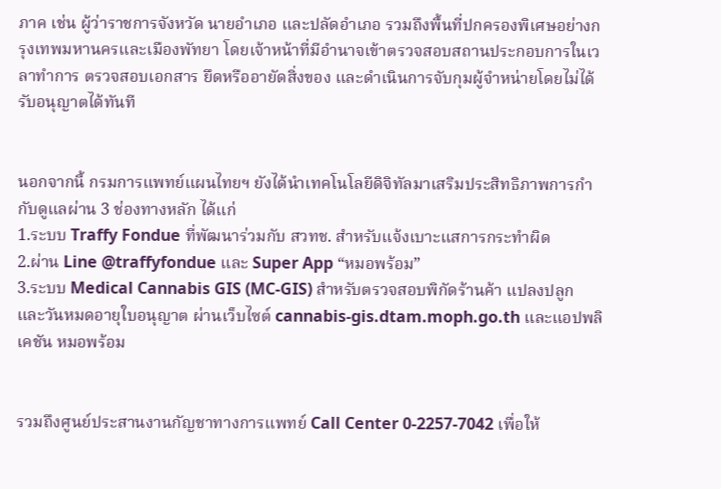ภาค เช่น ผู้ว่าราชการจังหวัด นายอำเภอ และปลัดอำเภอ รวมถึงพื้นที่ปกครองพิเศษอย่างกรุงเทพมหานครและเมืองพัทยา โดยเจ้าหน้าที่มีอำนาจเข้าตรวจสอบสถานประกอบการในเวลาทำการ ตรวจสอบเอกสาร ยึดหรืออายัดสิ่งของ และดำเนินการจับกุมผู้จำหน่ายโดยไม่ได้รับอนุญาตได้ทันที


นอกจากนี้ กรมการแพทย์แผนไทยฯ ยังได้นำเทคโนโลยีดิจิทัลมาเสริมประสิทธิภาพการกำกับดูแลผ่าน 3 ช่องทางหลัก ได้แก่
1.ระบบ Traffy Fondue ที่พัฒนาร่วมกับ สวทช. สำหรับแจ้งเบาะแสการกระทำผิด
2.ผ่าน Line @traffyfondue และ Super App “หมอพร้อม”
3.ระบบ Medical Cannabis GIS (MC-GIS) สำหรับตรวจสอบพิกัดร้านค้า แปลงปลูก และวันหมดอายุใบอนุญาต ผ่านเว็บไซต์ cannabis-gis.dtam.moph.go.th และแอปพลิเคชัน หมอพร้อม


รวมถึงศูนย์ประสานงานกัญชาทางการแพทย์ Call Center 0-2257-7042 เพื่อให้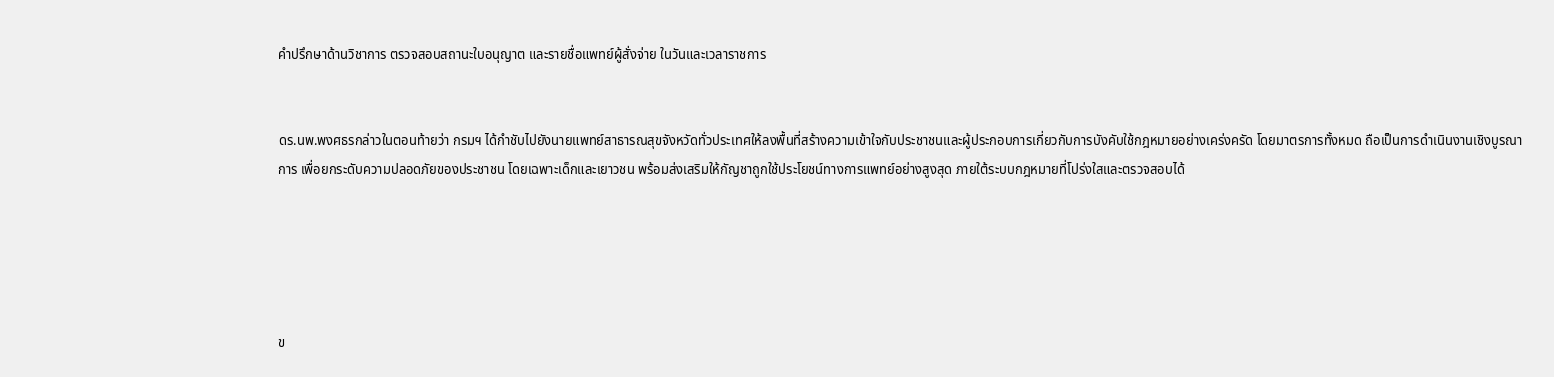คำปรึกษาด้านวิชาการ ตรวจสอบสถานะใบอนุญาต และรายชื่อแพทย์ผู้สั่งจ่าย ในวันและเวลาราชการ


ดร.นพ.พงศธรกล่าวในตอนท้ายว่า กรมฯ ได้กำชับไปยังนายแพทย์สาธารณสุขจังหวัดทั่วประเทศให้ลงพื้นที่สร้างความเข้าใจกับประชาชนและผู้ประกอบการเกี่ยวกับการบังคับใช้กฎหมายอย่างเคร่งครัด โดยมาตรการทั้งหมด ถือเป็นการดำเนินงานเชิงบูรณาการ เพื่อยกระดับความปลอดภัยของประชาชน โดยเฉพาะเด็กและเยาวชน พร้อมส่งเสริมให้กัญชาถูกใช้ประโยชน์ทางการแพทย์อย่างสูงสุด ภายใต้ระบบกฎหมายที่โปร่งใสและตรวจสอบได้





ข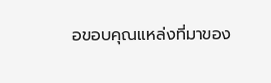อขอบคุณแหล่งที่มาของ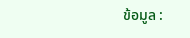ข้อมูล :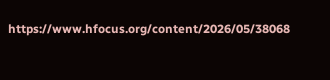https://www.hfocus.org/content/2026/05/38068